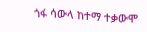ጎፋ ሳውላ ከተማ ተቃውሞ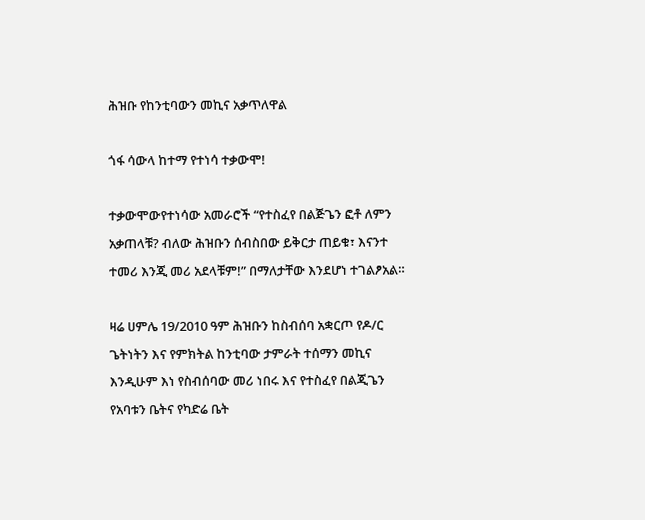ሕዝቡ የከንቲባውን መኪና አቃጥለዋል

ጎፋ ሳውላ ከተማ የተነሳ ተቃውሞ!

ተቃውሞውየተነሳው አመራሮች “የተስፈየ በልጅጌን ፎቶ ለምን አቃጠላቹ? ብለው ሕዝቡን ሰብስበው ይቅርታ ጠይቁ፣ እናንተ ተመሪ እንጂ መሪ አደላቹም!” በማለታቸው እንደሆነ ተገልፆአል።

ዛሬ ሀምሌ 19/2010 ዓም ሕዝቡን ከስብሰባ አቋርጦ የዶ/ር ጌትነትን እና የምክትል ከንቲባው ታምራት ተሰማን መኪና እንዲሁም እነ የስብሰባው መሪ ነበሩ እና የተስፈየ በልጂጌን የአባቱን ቤትና የካድሬ ቤት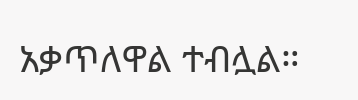አቃጥለዋል ተብሏል።